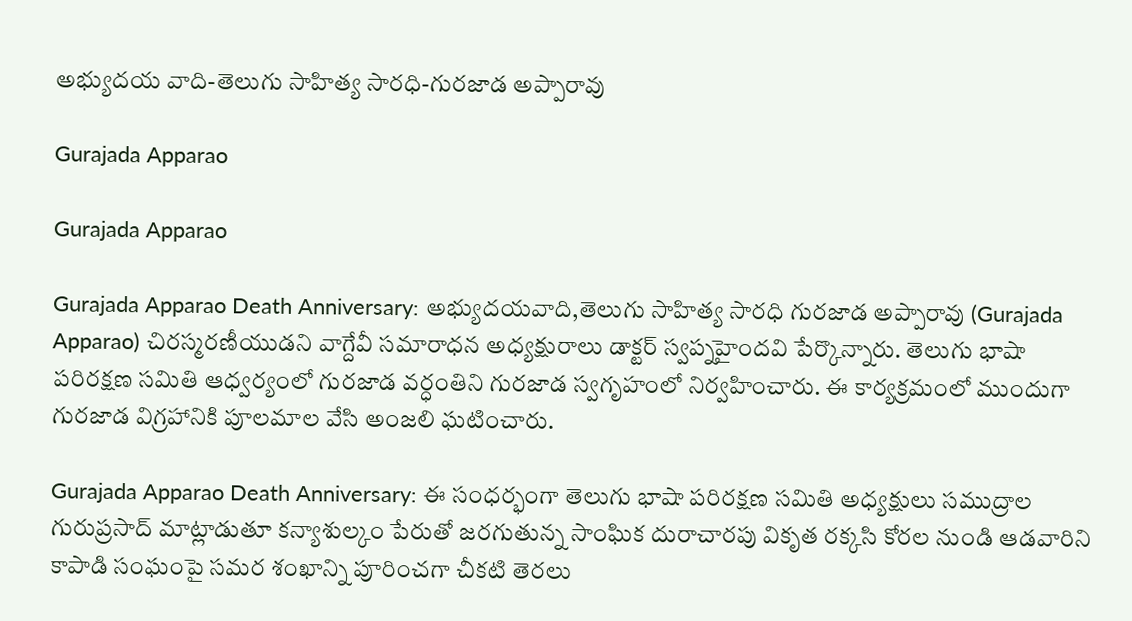అభ్యుదయ వాది-తెలుగు సాహిత్య సారధి-గురజాడ అప్పారావు

Gurajada Apparao

Gurajada Apparao

Gurajada Apparao Death Anniversary: అభ్యుదయవాది,తెలుగు సాహిత్య సారధి గురజాడ అప్పారావు (Gurajada Apparao) చిరస్మరణీయుడని వాగ్దేవీ సమారాధన అధ్యక్షురాలు డాక్టర్ స్వప్నహైందవి పేర్కొన్నారు. తెలుగు భాషా పరిరక్షణ సమితి ఆధ్వర్యంలో గురజాడ వర్ధంతిని గురజాడ స్వగృహంలో నిర్వహించారు. ఈ కార్యక్రమంలో ముందుగా గురజాడ విగ్రహానికి పూలమాల వేసి అంజలి ఘటించారు.

Gurajada Apparao Death Anniversary: ఈ సంధర్భంగా తెలుగు భాషా పరిరక్షణ సమితి అధ్యక్షులు సముద్రాల గురుప్రసాద్ మాట్లాడుతూ కన్యాశుల్కం పేరుతో జరగుతున్న సాంఘిక దురాచారపు వికృత రక్కసి కోరల నుండి ఆడవారిని కాపాడి సంఘంపై సమర శంఖాన్ని పూరించగా చీకటి తెరలు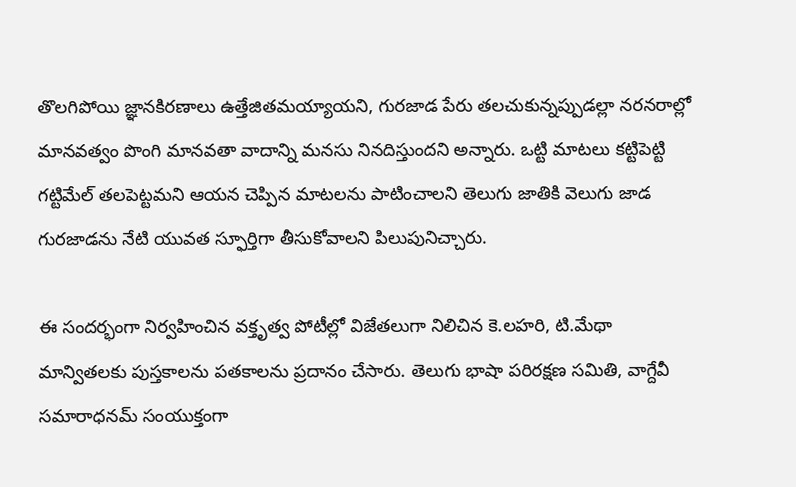తొలగిపోయి జ్ఞానకిరణాలు ఉత్తేజితమయ్యాయని, గురజాడ పేరు తలచుకున్నప్పుడల్లా నరనరాల్లో మానవత్వం పొంగి మానవతా వాదాన్ని మనసు నినదిస్తుందని అన్నారు. ఒట్టి మాటలు కట్టిపెట్టి గట్టిమేల్ తలపెట్టమని ఆయన చెప్పిన మాటలను పాటించాలని తెలుగు జాతికి వెలుగు జాడ గురజాడను నేటి యువత స్ఫూర్తిగా తీసుకోవాలని పిలుపునిచ్చారు.

ఈ సందర్భంగా నిర్వహించిన వక్తృత్వ పోటీల్లో విజేతలుగా నిలిచిన కె.లహరి, టి.మేథా మాన్వితలకు పుస్తకాలను పతకాలను ప్రదానం చేసారు. తెలుగు భాషా పరిరక్షణ సమితి, వాగ్దేవీ సమారాధనమ్ సంయుక్తంగా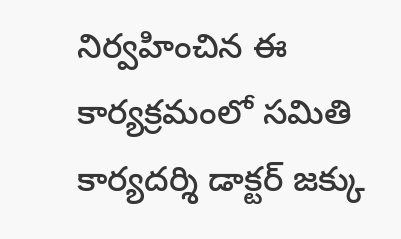నిర్వహించిన ఈ కార్యక్రమంలో సమితి కార్యదర్శి డాక్టర్ జక్కు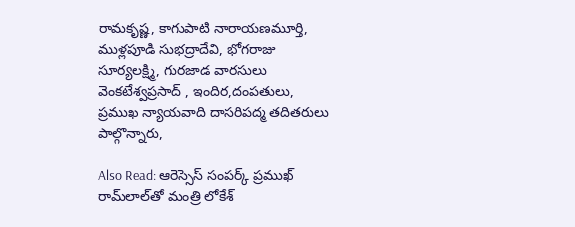రామకృష్ణ, కాగుపాటి నారాయణమూర్తి, ముళ్లపూడి సుభద్రాదేవి, భోగరాజు సూర్యలక్ష్మి, గురజాడ వారసులు వెంకటేశ్వప్రసాద్ , ఇందిర,దంపతులు, ప్రముఖ న్యాయవాది దాసరిపద్మ తదితరులు పాల్గొన్నారు,

Also Read: ఆరెస్సెస్‌ సంపర్క్ ప్రముఖ్ రామ్‌లాల్‌తో మంత్రి లోకేశ్‌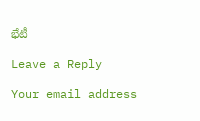భేటీ

Leave a Reply

Your email address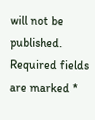will not be published. Required fields are marked *